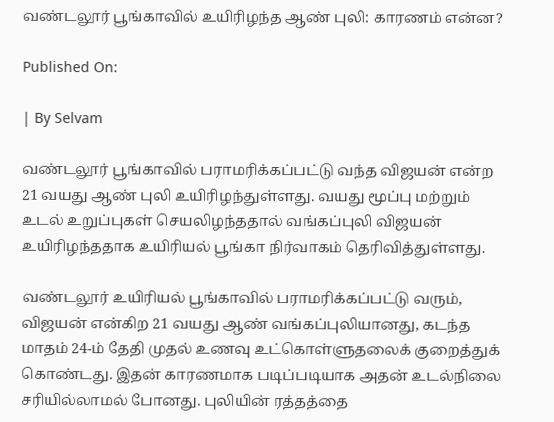வண்டலூர் பூங்காவில் உயிரிழந்த ஆண் புலி: காரணம் என்ன?

Published On:

| By Selvam

வண்டலூர் பூங்காவில் பராமரிக்கப்பட்டு வந்த விஜயன் என்ற 21 வயது ஆண் புலி உயிரிழந்துள்ளது. வயது மூப்பு மற்றும் உடல் உறுப்புகள் செயலிழந்ததால் வங்கப்புலி விஜயன் உயிரிழந்ததாக உயிரியல் பூங்கா நிர்வாகம் தெரிவித்துள்ளது.

வண்டலூர் உயிரியல் பூங்காவில் பராமரிக்கப்பட்டு வரும், விஜயன் என்கிற 21 வயது ஆண் வங்கப்புலியானது, கடந்த மாதம் 24-ம் தேதி முதல் உணவு உட்கொள்ளுதலைக் குறைத்துக் கொண்டது. இதன் காரணமாக படிப்படியாக அதன் உடல்நிலை சரியில்லாமல் போனது. புலியின் ரத்தத்தை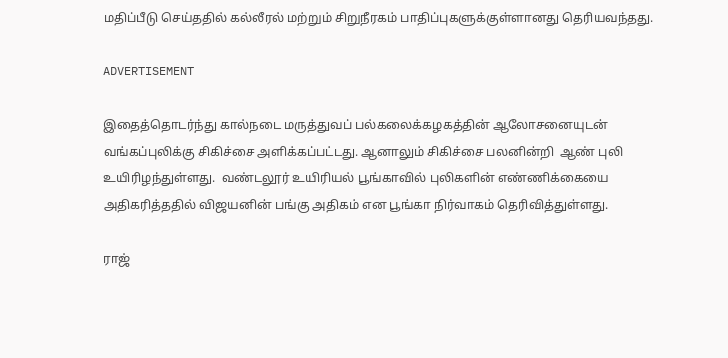மதிப்பீடு செய்ததில் கல்லீரல் மற்றும் சிறுநீரகம் பாதிப்புகளுக்குள்ளானது தெரியவந்தது.

ADVERTISEMENT

இதைத்தொடர்ந்து கால்நடை மருத்துவப் பல்கலைக்கழகத்தின் ஆலோசனையுடன் வங்கப்புலிக்கு சிகிச்சை அளிக்கப்பட்டது. ஆனாலும் சிகிச்சை பலனின்றி  ஆண் புலி உயிரிழந்துள்ளது.  வண்டலூர் உயிரியல் பூங்காவில் புலிகளின் எண்ணிக்கையை அதிகரித்ததில் விஜயனின் பங்கு அதிகம் என பூங்கா நிர்வாகம் தெரிவித்துள்ளது.

ராஜ்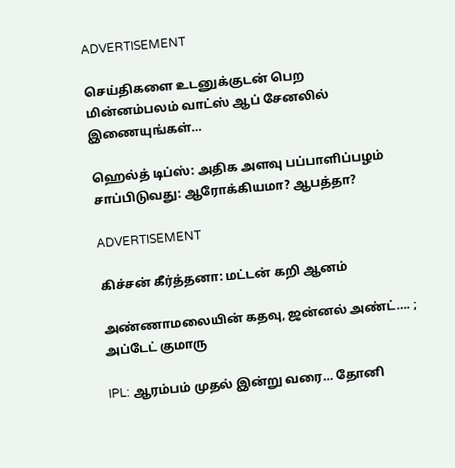ADVERTISEMENT

செய்திகளை உடனுக்குடன் பெற மின்னம்பலம் வாட்ஸ் ஆப் சேனலில் இணையுங்கள்…

ஹெல்த் டிப்ஸ்: அதிக அளவு பப்பாளிப்பழம் சாப்பிடுவது: ஆரோக்கியமா? ஆபத்தா?

ADVERTISEMENT

கிச்சன் கீர்த்தனா: மட்டன் கறி ஆனம்

அண்ணாமலையின் கதவு, ஜன்னல் அண்ட்…. ; அப்டேட் குமாரு

IPL: ஆரம்பம் முதல் இன்று வரை… தோனி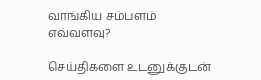வாங்கிய சம்பளம் எவ்வளவு?

செய்திகளை உடனுக்குடன்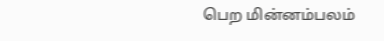பெற மின்னம்பலம்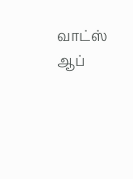வாட்ஸ் ஆப்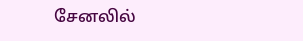சேனலில்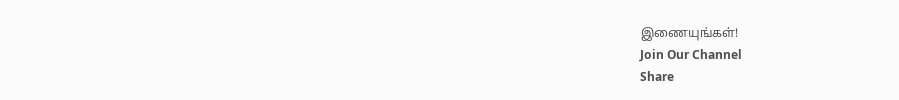இணையுங்கள்!
Join Our Channel
Share